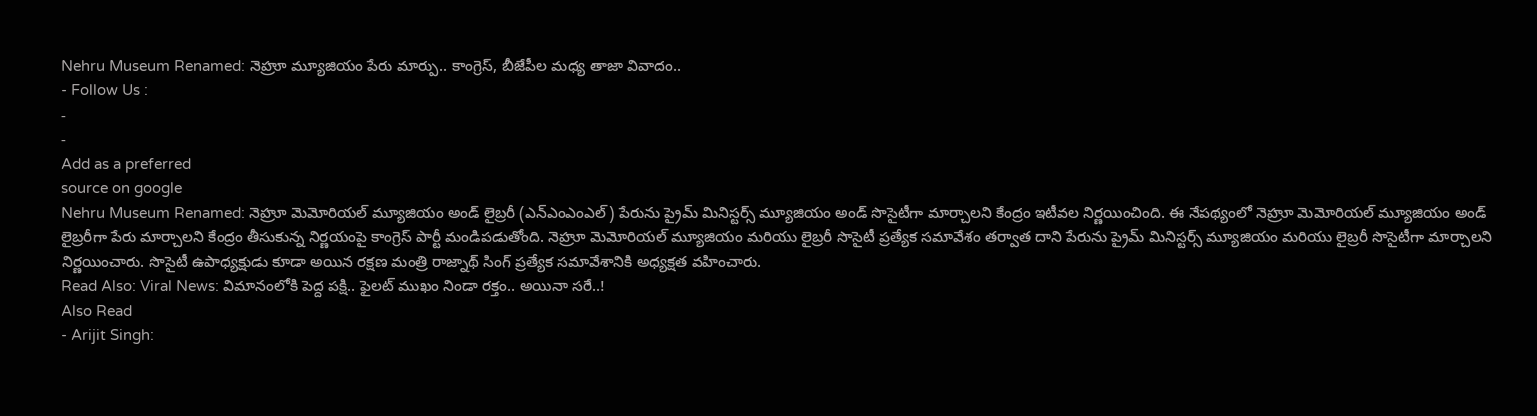Nehru Museum Renamed: నెహ్రూ మ్యూజియం పేరు మార్పు.. కాంగ్రెస్, బీజేపీల మధ్య తాజా వివాదం..
- Follow Us :
-
-
Add as a preferred
source on google
Nehru Museum Renamed: నెహ్రూ మెమోరియల్ మ్యూజియం అండ్ లైబ్రరీ (ఎన్ఎంఎంఎల్) పేరును ప్రైమ్ మినిస్టర్స్ మ్యూజియం అండ్ సొసైటీగా మార్చాలని కేంద్రం ఇటీవల నిర్ణయించింది. ఈ నేపథ్యంలో నెహ్రూ మెమోరియల్ మ్యూజియం అండ్ లైబ్రరీగా పేరు మార్చాలని కేంద్రం తీసుకున్న నిర్ణయంపై కాంగ్రెస్ పార్టీ మండిపడుతోంది. నెహ్రూ మెమోరియల్ మ్యూజియం మరియు లైబ్రరీ సొసైటీ ప్రత్యేక సమావేశం తర్వాత దాని పేరును ప్రైమ్ మినిస్టర్స్ మ్యూజియం మరియు లైబ్రరీ సొసైటీగా మార్చాలని నిర్ణయించారు. సొసైటీ ఉపాధ్యక్షుడు కూడా అయిన రక్షణ మంత్రి రాజ్నాథ్ సింగ్ ప్రత్యేక సమావేశానికి అధ్యక్షత వహించారు.
Read Also: Viral News: విమానంలోకి పెద్ద పక్షి.. ఫైలట్ ముఖం నిండా రక్తం.. అయినా సరే..!
Also Read
- Arijit Singh: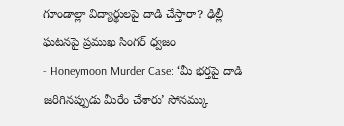గూండాల్లా విద్యార్థులపై దాడి చేస్తారా? ఢిల్లీ ఘటనపై ప్రముఖ సింగర్ ధ్వజం
- Honeymoon Murder Case: ‘మీ భర్తపై దాడి జరిగినప్పుడు మీరేం చేశారు’ సోనమ్కు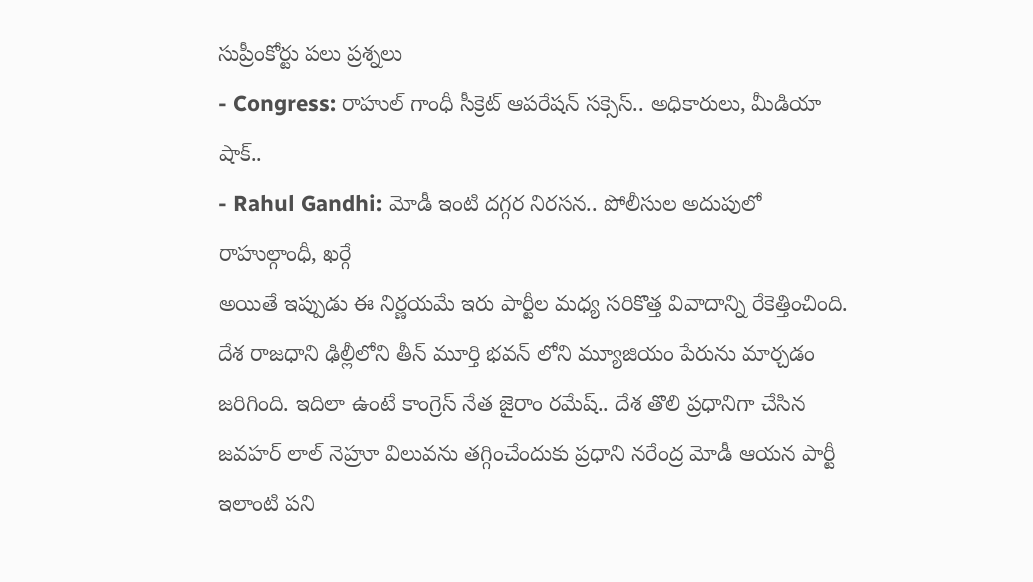సుప్రీంకోర్టు పలు ప్రశ్నలు
- Congress: రాహుల్ గాంధీ సీక్రెట్ ఆపరేషన్ సక్సెస్.. అధికారులు, మీడియా షాక్..
- Rahul Gandhi: మోడీ ఇంటి దగ్గర నిరసన.. పోలీసుల అదుపులో రాహుల్గాంధీ, ఖర్గే
అయితే ఇప్పుడు ఈ నిర్ణయమే ఇరు పార్టీల మధ్య సరికొత్త వివాదాన్ని రేకెత్తించింది. దేశ రాజధాని ఢిల్లీలోని తీన్ మూర్తి భవన్ లోని మ్యూజియం పేరును మార్చడం జరిగింది. ఇదిలా ఉంటే కాంగ్రెస్ నేత జైరాం రమేష్.. దేశ తొలి ప్రధానిగా చేసిన జవహర్ లాల్ నెహ్రూ విలువను తగ్గించేందుకు ప్రధాని నరేంద్ర మోడీ ఆయన పార్టీ ఇలాంటి పని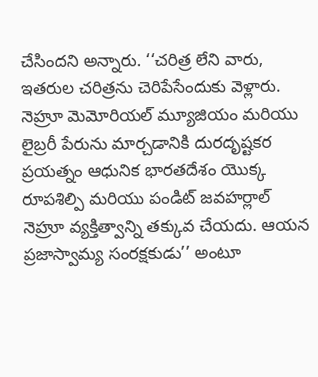చేసిందని అన్నారు. ‘‘చరిత్ర లేని వారు, ఇతరుల చరిత్రను చెరిపేసేందుకు వెళ్లారు. నెహ్రూ మెమోరియల్ మ్యూజియం మరియు లైబ్రరీ పేరును మార్చడానికి దురదృష్టకర ప్రయత్నం ఆధునిక భారతదేశం యొక్క రూపశిల్పి మరియు పండిట్ జవహర్లాల్ నెహ్రూ వ్యక్తిత్వాన్ని తక్కువ చేయదు. ఆయన ప్రజాస్వామ్య సంరక్షకుడు’’ అంటూ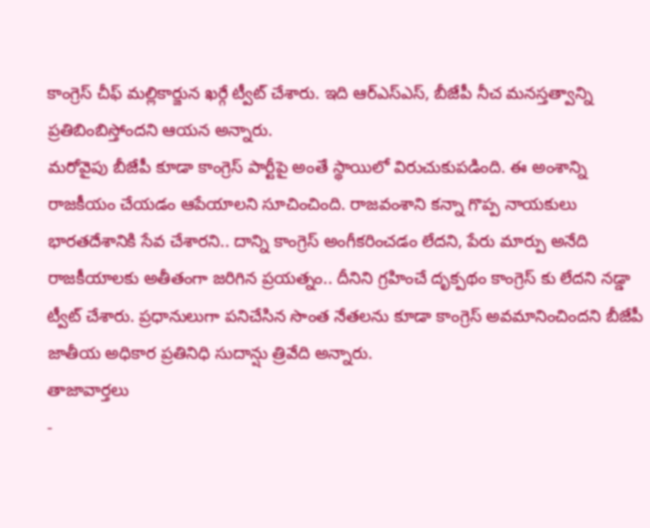కాంగ్రెస్ చీఫ్ మల్లికార్జున ఖర్గే ట్వీట్ చేశారు. ఇది ఆర్ఎస్ఎస్, బీజేపీ నీచ మనస్తత్వాన్ని ప్రతిబింబిస్తోందని ఆయన అన్నారు.
మరోవైపు బీజేపీ కూడా కాంగ్రెస్ పార్టీపై అంతే స్థాయిలో విరుచుకుపడింది. ఈ అంశాన్ని రాజకీయం చేయడం ఆపేయాలని సూచించింది. రాజవంశాని కన్నా గొప్ప నాయకులు భారతదేశానికి సేవ చేశారని.. దాన్ని కాంగ్రెస్ అంగీకరించడం లేదని, పేరు మార్పు అనేది రాజకీయాలకు అతీతంగా జరిగిన ప్రయత్నం.. దీనిని గ్రహించే దృక్పథం కాంగ్రెస్ కు లేదని నడ్డా ట్వీట్ చేశారు. ప్రధానులుగా పనిచేసిన సొంత నేతలను కూడా కాంగ్రెస్ అవమానించిందని బీజేపీ జాతీయ అధికార ప్రతినిధి సుదాన్షు త్రివేది అన్నారు.
తాజావార్తలు
-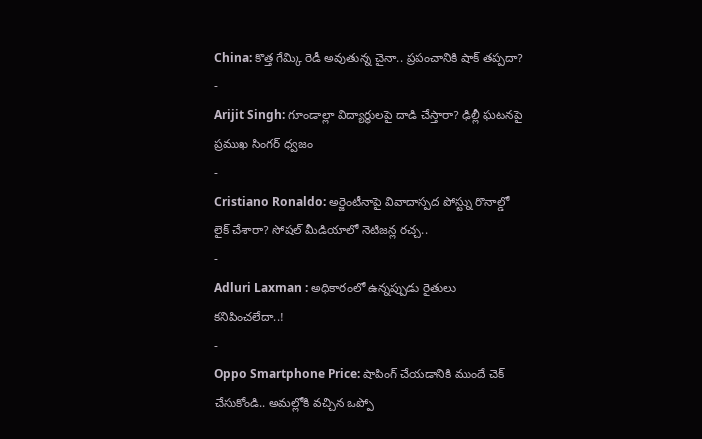China: కొత్త గేమ్కి రెడీ అవుతున్న చైనా.. ప్రపంచానికి షాక్ తప్పదా?
-
Arijit Singh: గూండాల్లా విద్యార్థులపై దాడి చేస్తారా? ఢిల్లీ ఘటనపై ప్రముఖ సింగర్ ధ్వజం
-
Cristiano Ronaldo: అర్జెంటీనాపై వివాదాస్పద పోస్ట్ను రొనాల్డో లైక్ చేశారా? సోషల్ మీడియాలో నెటిజన్ల రచ్చ..
-
Adluri Laxman : అధికారంలో ఉన్నప్పుడు రైతులు కనిపించలేదా..!
-
Oppo Smartphone Price: షాపింగ్ చేయడానికి ముందే చెక్ చేసుకోండి.. అమల్లోకి వచ్చిన ఒప్పో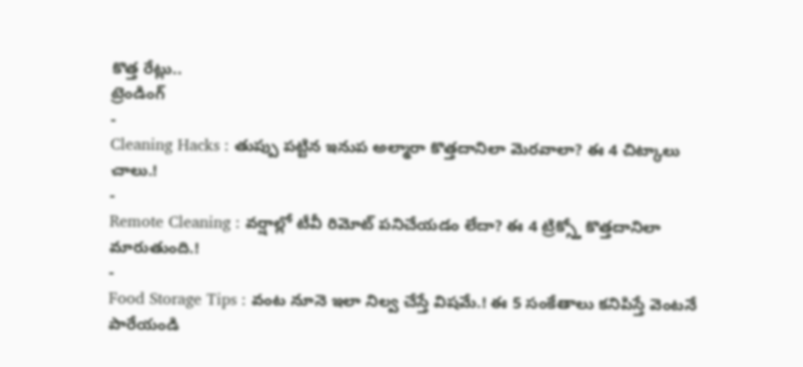కొత్త రేట్లు..
ట్రెండింగ్
-
Cleaning Hacks : తుప్పు పట్టిన ఇనుప అల్మారా కొత్తదానిలా మెరవాలా? ఈ 4 చిట్కాలు చాలు.!
-
Remote Cleaning : వర్షాల్లో టీవీ రిమోట్ పనిచేయడం లేదా? ఈ 4 ట్రిక్స్తో కొత్తదానిలా మారుతుంది.!
-
Food Storage Tips : వంట నూనె ఇలా నిల్వ చేస్తే విషమే.! ఈ 5 సంకేతాలు కనిపిస్తే వెంటనే పారేయండి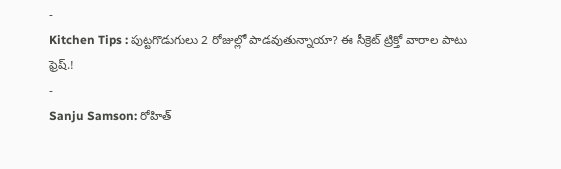-
Kitchen Tips : పుట్టగొడుగులు 2 రోజుల్లో పాడవుతున్నాయా? ఈ సీక్రెట్ ట్రిక్తో వారాల పాటు ఫ్రెష్.!
-
Sanju Samson: రోహిత్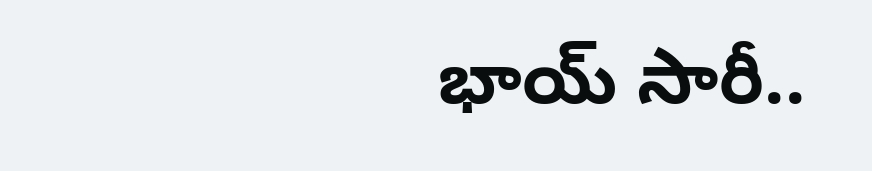భాయ్ సారీ..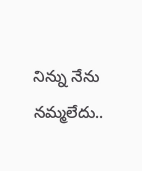నిన్ను నేను నమ్మలేదు..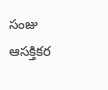సంజు ఆసక్తికర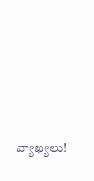వ్యాఖ్యలు!